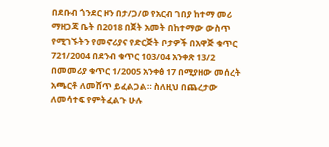በደቡብ ጎንደር ዞን በታ/ጋ/ወ የአርብ ገበያ ከተማ መሪ ማዘጋጃ ቤት በ2018 በጀት አመት በከተማው ውስጥ የሚገኙትን የመኖሪያና የድርጅት ቦታዎች በአዋጅ ቁጥር 721/2004 በደንብ ቁጥር 103/04 አንቀጽ 13/2 በመመሪያ ቁጥር 1/2005 አንቀፅ 17 በሚያዘው መሰረት አጫርቶ ለመሸጥ ይፈልጋል። ስለዚህ በጨረታው ለመሳተፍ የምትፈልጉ ሁሉ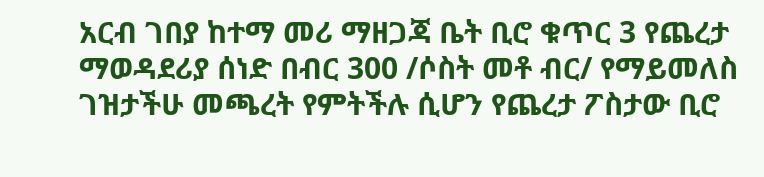አርብ ገበያ ከተማ መሪ ማዘጋጃ ቤት ቢሮ ቁጥር 3 የጨረታ ማወዳደሪያ ሰነድ በብር 300 /ሶስት መቶ ብር/ የማይመለስ ገዝታችሁ መጫረት የምትችሉ ሲሆን የጨረታ ፖስታው ቢሮ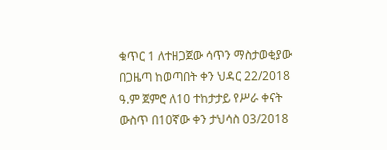ቁጥር 1 ለተዘጋጀው ሳጥን ማስታወቂያው በጋዜጣ ከወጣበት ቀን ህዳር 22/2018 ዓ.ም ጀምሮ ለ10 ተከታታይ የሥራ ቀናት ውስጥ በ10ኛው ቀን ታህሳስ 03/2018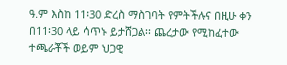ዓ.ም እስከ 11፡30 ድረስ ማስገባት የምትችሉና በዚሁ ቀን በ11፡30 ላይ ሳጥኑ ይታሸጋል፡፡ ጨረታው የሚከፈተው ተጫራቾች ወይም ህጋዊ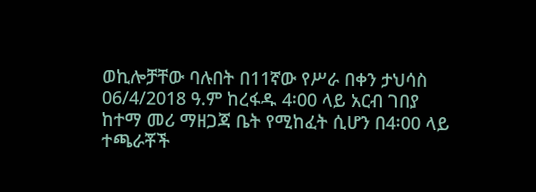ወኪሎቻቸው ባሉበት በ11ኛው የሥራ በቀን ታህሳስ 06/4/2018 ዓ.ም ከረፋዱ 4፡00 ላይ አርብ ገበያ ከተማ መሪ ማዘጋጃ ቤት የሚከፈት ሲሆን በ4፡00 ላይ ተጫራቾች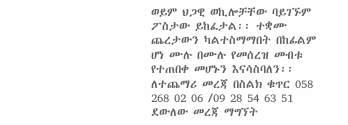ወይም ህጋዊ ወኪሎቻቸው ባይገኙም ፖስታው ይከፈታል፡፡ ተቋሙ ጨረታውን ካልተስማማበት በከፊልም ሆነ ሙሉ በሙሉ የመሰረዝ መብቱ የተጠበቀ መሆኑን እናሳስባለን፡፡ ለተጨማሪ መረጃ በስልክ ቁጥር 058 268 02 06 /09 28 54 63 51 ደውለው መረጃ ማግኘት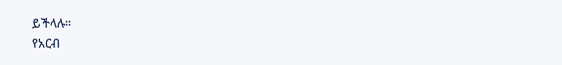ይችላሉ፡፡
የአርብ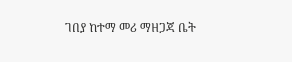ገበያ ከተማ መሪ ማዘጋጃ ቤት